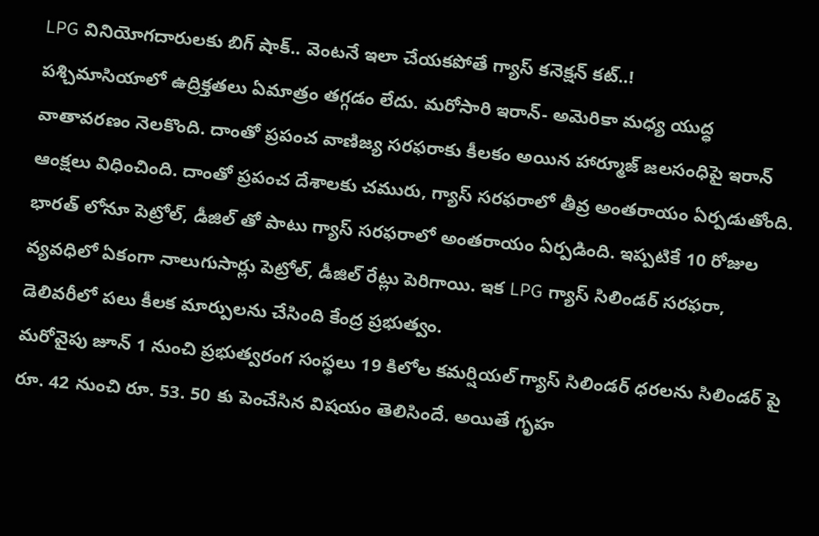LPG వినియోగదారులకు బిగ్ షాక్.. వెంటనే ఇలా చేయకపోతే గ్యాస్ కనెక్షన్ కట్..!
పశ్చిమాసియాలో ఉద్రిక్తతలు ఏమాత్రం తగ్గడం లేదు. మరోసారి ఇరాన్- అమెరికా మధ్య యుద్ధ వాతావరణం నెలకొంది. దాంతో ప్రపంచ వాణిజ్య సరఫరాకు కీలకం అయిన హార్మూజ్ జలసంధిపై ఇరాన్ ఆంక్షలు విధించింది. దాంతో ప్రపంచ దేశాలకు చమురు, గ్యాస్ సరఫరాలో తీవ్ర అంతరాయం ఏర్పడుతోంది. భారత్ లోనూ పెట్రోల్, డీజిల్ తో పాటు గ్యాస్ సరఫరాలో అంతరాయం ఏర్పడింది. ఇప్పటికే 10 రోజుల వ్యవధిలో ఏకంగా నాలుగుసార్లు పెట్రోల్, డీజిల్ రేట్లు పెరిగాయి. ఇక LPG గ్యాస్ సిలిండర్ సరఫరా, డెలివరీలో పలు కీలక మార్పులను చేసింది కేంద్ర ప్రభుత్వం.
మరోవైపు జూన్ 1 నుంచి ప్రభుత్వరంగ సంస్థలు 19 కిలోల కమర్షియల్ గ్యాస్ సిలిండర్ ధరలను సిలిండర్ పై రూ. 42 నుంచి రూ. 53. 50 కు పెంచేసిన విషయం తెలిసిందే. అయితే గృహ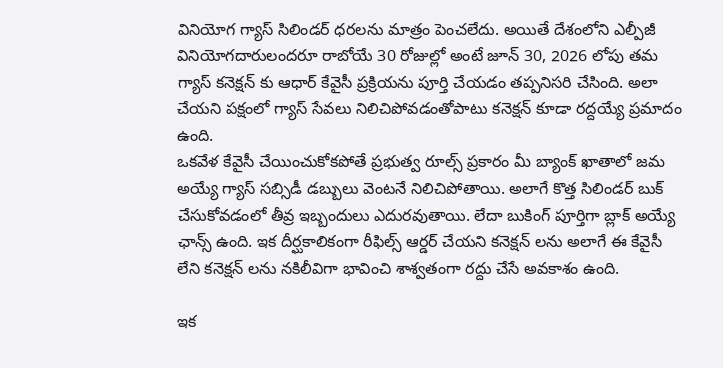వినియోగ గ్యాస్ సిలిండర్ ధరలను మాత్రం పెంచలేదు. అయితే దేశంలోని ఎల్పీజీ వినియోగదారులందరూ రాబోయే 30 రోజుల్లో అంటే జూన్ 30, 2026 లోపు తమ గ్యాస్ కనెక్షన్ కు ఆధార్ కేవైసీ ప్రక్రియను పూర్తి చేయడం తప్పనిసరి చేసింది. అలా చేయని పక్షంలో గ్యాస్ సేవలు నిలిచిపోవడంతోపాటు కనెక్షన్ కూడా రద్దయ్యే ప్రమాదం ఉంది.
ఒకవేళ కేవైసీ చేయించుకోకపోతే ప్రభుత్వ రూల్స్ ప్రకారం మీ బ్యాంక్ ఖాతాలో జమ అయ్యే గ్యాస్ సబ్సిడీ డబ్బులు వెంటనే నిలిచిపోతాయి. అలాగే కొత్త సిలిండర్ బుక్ చేసుకోవడంలో తీవ్ర ఇబ్బందులు ఎదురవుతాయి. లేదా బుకింగ్ పూర్తిగా బ్లాక్ అయ్యే ఛాన్స్ ఉంది. ఇక దీర్ఘకాలికంగా రీఫిల్స్ ఆర్డర్ చేయని కనెక్షన్ లను అలాగే ఈ కేవైసీ లేని కనెక్షన్ లను నకిలీవిగా భావించి శాశ్వతంగా రద్దు చేసే అవకాశం ఉంది.

ఇక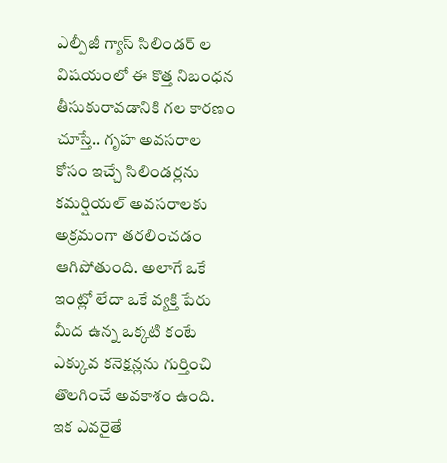ఎల్పీజీ గ్యాస్ సిలిండర్ ల విషయంలో ఈ కొత్త నిబంధన తీసుకురావడానికి గల కారణం చూస్తే.. గృహ అవసరాల కోసం ఇచ్చే సిలిండర్లను కమర్షియల్ అవసరాలకు అక్రమంగా తరలించడం ఆగిపోతుంది. అలాగే ఒకే ఇంట్లో లేదా ఒకే వ్యక్తి పేరు మీద ఉన్న ఒక్కటి కంటే ఎక్కువ కనెక్షన్లను గుర్తించి తొలగించే అవకాశం ఉంది. ఇక ఎవరైతే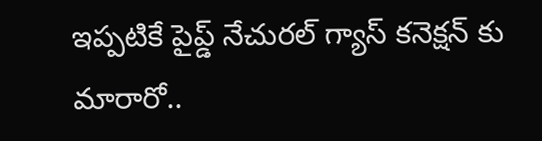ఇప్పటికే పైప్డ్ నేచురల్ గ్యాస్ కనెక్షన్ కు మారారో..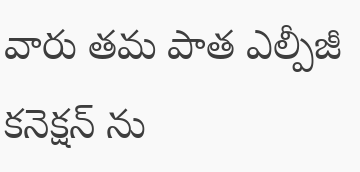వారు తమ పాత ఎల్పీజీ కనెక్షన్ ను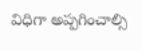విధిగా అప్పగించాల్సి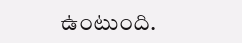ఉంటుంది.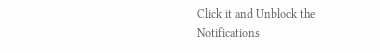Click it and Unblock the Notifications